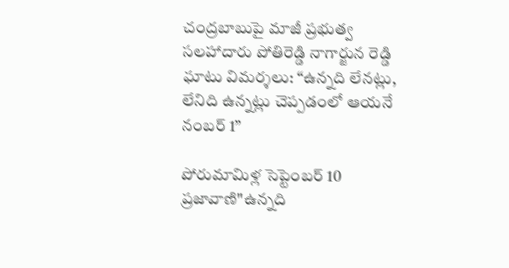చంద్రబాబుపై మాజీ ప్రభుత్వ సలహాదారు పోతిరెడ్డి నాగార్జున రెడ్డి ఘాటు విమర్శలు: “ఉన్నది లేనట్లు, లేనిది ఉన్నట్లు చెప్పడంలో ఆయనే నంబర్ 1”

పోరుమామిళ్ల సెప్టెంబర్ 10 ప్రజావాణి"ఉన్నది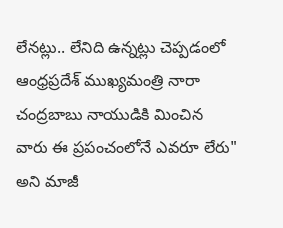లేనట్లు.. లేనిది ఉన్నట్లు చెప్పడంలో ఆంధ్రప్రదేశ్ ముఖ్యమంత్రి నారా చంద్రబాబు నాయుడికి మించిన వారు ఈ ప్రపంచంలోనే ఎవరూ లేరు" అని మాజీ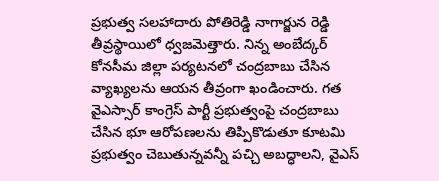ప్రభుత్వ సలహాదారు పోతిరెడ్డి నాగార్జున రెడ్డి తీవ్రస్థాయిలో ధ్వజమెత్తారు. నిన్న అంబేద్కర్ కోనసీమ జిల్లా పర్యటనలో చంద్రబాబు చేసిన వ్యాఖ్యలను ఆయన తీవ్రంగా ఖండించారు. గత వైఎస్సార్ కాంగ్రెస్ పార్టీ ప్రభుత్వంపై చంద్రబాబు చేసిన భూ ఆరోపణలను తిప్పికొడుతూ కూటమి ప్రభుత్వం చెబుతున్నవన్నీ పచ్చి అబద్ధాలని, వైఎస్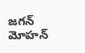జగన్ మోహన్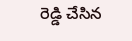రెడ్డి చేసిన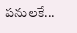పనులకే...